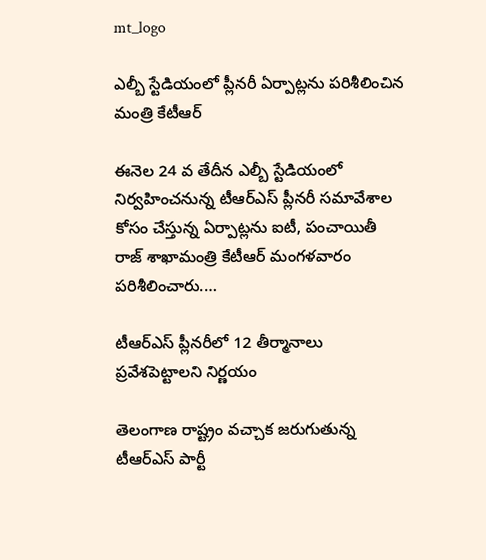mt_logo

ఎల్బీ స్టేడియంలో ప్లీనరీ ఏర్పాట్లను పరిశీలించిన మంత్రి కేటీఆర్

ఈనెల 24 వ తేదీన ఎల్బీ స్టేడియంలో నిర్వహించనున్న టీఆర్ఎస్ ప్లీనరీ సమావేశాల కోసం చేస్తున్న ఏర్పాట్లను ఐటీ, పంచాయితీ రాజ్ శాఖామంత్రి కేటీఆర్ మంగళవారం పరిశీలించారు.…

టీఆర్ఎస్ ప్లీనరీలో 12 తీర్మానాలు ప్రవేశపెట్టాలని నిర్ణయం

తెలంగాణ రాష్ట్రం వచ్చాక జరుగుతున్న టీఆర్ఎస్ పార్టీ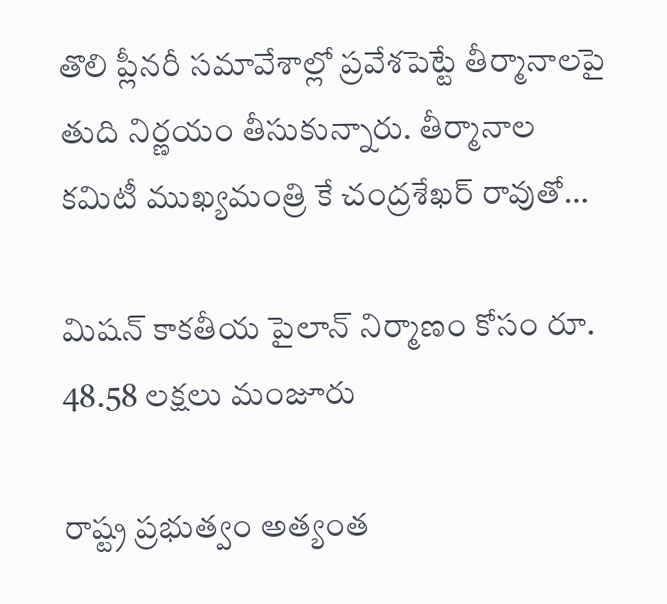తొలి ప్లీనరీ సమావేశాల్లో ప్రవేశపెట్టే తీర్మానాలపై తుది నిర్ణయం తీసుకున్నారు. తీర్మానాల కమిటీ ముఖ్యమంత్రి కే చంద్రశేఖర్ రావుతో…

మిషన్ కాకతీయ పైలాన్ నిర్మాణం కోసం రూ. 48.58 లక్షలు మంజూరు

రాష్ట్ర ప్రభుత్వం అత్యంత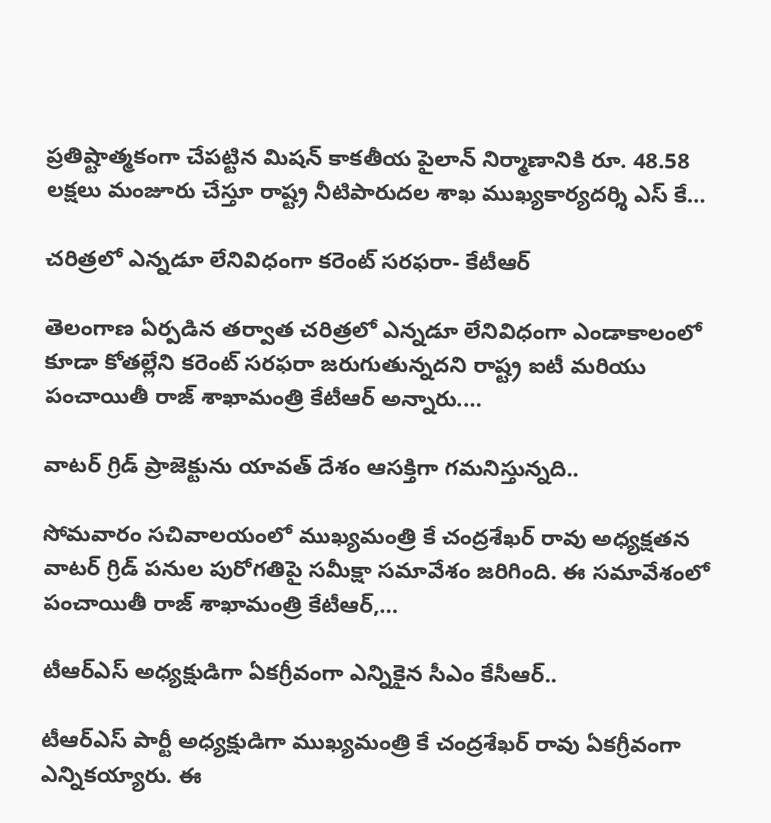ప్రతిష్టాత్మకంగా చేపట్టిన మిషన్ కాకతీయ పైలాన్ నిర్మాణానికి రూ. 48.58 లక్షలు మంజూరు చేస్తూ రాష్ట్ర నీటిపారుదల శాఖ ముఖ్యకార్యదర్శి ఎస్ కే…

చరిత్రలో ఎన్నడూ లేనివిధంగా కరెంట్ సరఫరా- కేటీఆర్

తెలంగాణ ఏర్పడిన తర్వాత చరిత్రలో ఎన్నడూ లేనివిధంగా ఎండాకాలంలో కూడా కోతల్లేని కరెంట్ సరఫరా జరుగుతున్నదని రాష్ట్ర ఐటీ మరియు పంచాయితీ రాజ్ శాఖామంత్రి కేటీఆర్ అన్నారు.…

వాటర్ గ్రిడ్ ప్రాజెక్టును యావత్ దేశం ఆసక్తిగా గమనిస్తున్నది..

సోమవారం సచివాలయంలో ముఖ్యమంత్రి కే చంద్రశేఖర్ రావు అధ్యక్షతన వాటర్ గ్రిడ్ పనుల పురోగతిపై సమీక్షా సమావేశం జరిగింది. ఈ సమావేశంలో పంచాయితీ రాజ్ శాఖామంత్రి కేటీఆర్,…

టీఆర్ఎస్ అధ్యక్షుడిగా ఏకగ్రీవంగా ఎన్నికైన సీఎం కేసీఆర్..

టీఆర్ఎస్ పార్టీ అధ్యక్షుడిగా ముఖ్యమంత్రి కే చంద్రశేఖర్ రావు ఏకగ్రీవంగా ఎన్నికయ్యారు. ఈ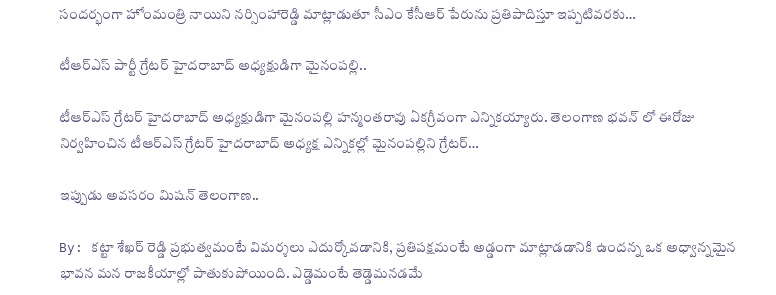సందర్భంగా హోంమంత్రి నాయిని నర్సింహారెడ్డి మాట్లాడుతూ సీఎం కేసీఆర్ పేరును ప్రతిపాదిస్తూ ఇప్పటివరకు…

టీఆర్ఎస్ పార్టీ గ్రేటర్ హైదరాబాద్ అధ్యక్షుడిగా మైనంపల్లి..

టీఆర్ఎస్ గ్రేటర్ హైదరాబాద్ అధ్యక్షుడిగా మైనంపల్లి హన్మంతరావు ఏకగ్రీవంగా ఎన్నికయ్యారు. తెలంగాణ భవన్ లో ఈరోజు నిర్వహించిన టీఆర్ఎస్ గ్రేటర్ హైదరాబాద్ అధ్యక్ష ఎన్నికల్లో మైనంపల్లిని గ్రేటర్…

ఇప్పుడు అవసరం మిషన్ తెలంగాణ..

By: కట్టా శేఖర్ రెడ్డి ప్రభుత్వమంటే విమర్శలు ఎదుర్కోవడానికి, ప్రతిపక్షమంటే అడ్డంగా మాట్లాడడానికి ఉందన్న ఒక అధ్వాన్నమైన భావన మన రాజకీయాల్లో పాతుకుపోయింది. ఎడ్డెమంటే తెడ్డెమనడమే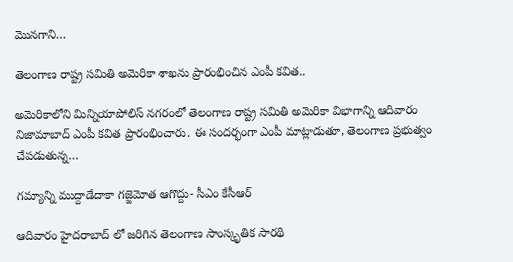మొనగాని…

తెలంగాణ రాష్ట్ర సమితి అమెరికా శాఖను ప్రారంభించిన ఎంపీ కవిత..

అమెరికాలోని మిన్నియాపోలిస్ నగరంలో తెలంగాణ రాష్ట్ర సమితి అమెరికా విభాగాన్ని ఆదివారం నిజామాబాద్ ఎంపీ కవిత ప్రారంభించారు. ఈ సందర్భంగా ఎంపీ మాట్లాడుతూ, తెలంగాణ ప్రభుత్వం చేపడుతున్న…

గమ్యాన్ని ముద్దాడేదాకా గజ్జెమోత ఆగొద్దు- సీఎం కేసీఆర్

ఆదివారం హైదరాబాద్ లో జరిగిన తెలంగాణ సాంస్కృతిక సారథి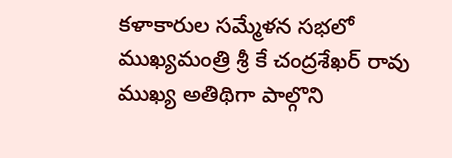కళాకారుల సమ్మేళన సభలో ముఖ్యమంత్రి శ్రీ కే చంద్రశేఖర్ రావు ముఖ్య అతిథిగా పాల్గొని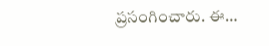ప్రసంగించారు. ఈ…